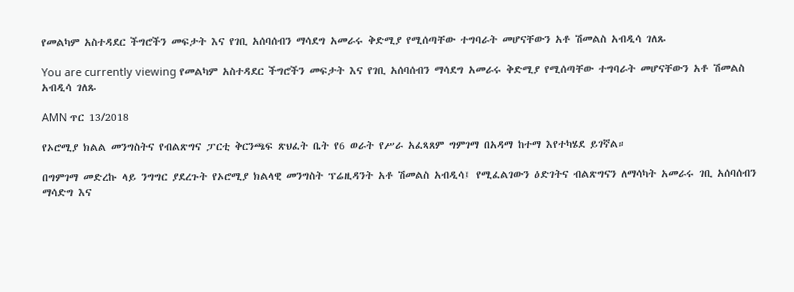የመልካም አስተዳደር ችግሮችን መፍታት እና የገቢ አሰባሰብን ማሳደግ አመራሩ ቅድሚያ የሚሰጣቸው ተግባራት መሆናቸውን አቶ ሽመልስ አብዲሳ ገለጹ

You are currently viewing የመልካም አስተዳደር ችግሮችን መፍታት እና የገቢ አሰባሰብን ማሳደግ አመራሩ ቅድሚያ የሚሰጣቸው ተግባራት መሆናቸውን አቶ ሽመልስ አብዲሳ ገለጹ

AMN ጥር 13/2018

የኦሮሚያ ክልል መንግስትና የብልጽግና ፓርቲ ቅርንጫፍ ጽህፈት ቤት የ6 ወራት የሥራ አፈጻጸም ግምገማ በአዳማ ከተማ እየተካሄደ ይገኛል።

በግምገማ መድረኩ ላይ ንግግር ያደረጉት የኦሮሚያ ክልላዊ መንግስት ፕሬዚዳንት አቶ ሽመልስ አብዲሳ፤ የሚፈልገውን ዕድገትና ብልጽግናን ለማሳካት አመራሩ ገቢ አሰባሰብን ማሳድግ እና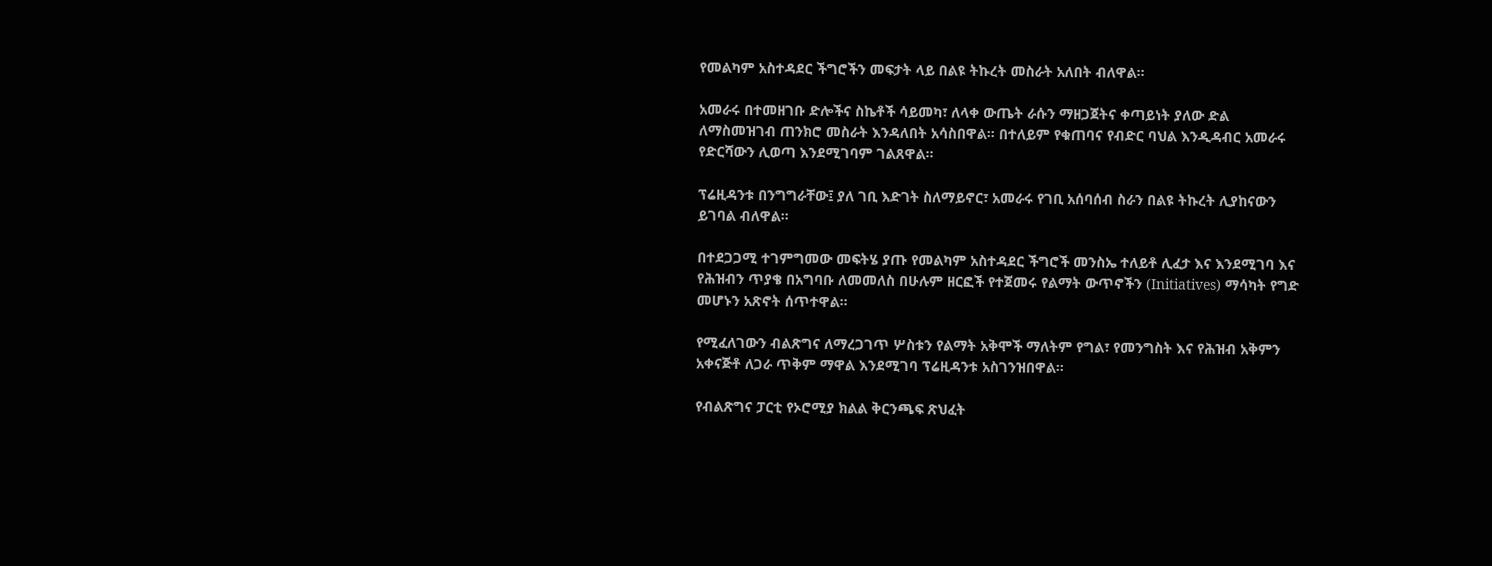የመልካም አስተዳደር ችግሮችን መፍታት ላይ በልዩ ትኩረት መስራት አለበት ብለዋል፡፡

አመራሩ በተመዘገቡ ድሎችና ስኬቶች ሳይመካ፣ ለላቀ ውጤት ራሱን ማዘጋጀትና ቀጣይነት ያለው ድል ለማስመዝገብ ጠንክሮ መስራት እንዳለበት አሳስበዋል። በተለይም የቁጠባና የብድር ባህል እንዲዳብር አመራሩ የድርሻውን ሊወጣ እንደሚገባም ገልጸዋል።

ፕሬዚዳንቱ በንግግራቸው፤ ያለ ገቢ እድገት ስለማይኖር፣ አመራሩ የገቢ አሰባሰብ ስራን በልዩ ትኩረት ሊያከናውን ይገባል ብለዋል፡፡

በተደጋጋሚ ተገምግመው መፍትሄ ያጡ የመልካም አስተዳደር ችግሮች መንስኤ ተለይቶ ሊፈታ እና እንደሚገባ እና የሕዝብን ጥያቄ በአግባቡ ለመመለስ በሁሉም ዘርፎች የተጀመሩ የልማት ውጥኖችን (Initiatives) ማሳካት የግድ መሆኑን አጽኖት ሰጥተዋል።

የሚፈለገውን ብልጽግና ለማረጋገጥ ሦስቱን የልማት አቅሞች ማለትም የግል፣ የመንግስት እና የሕዝብ አቅምን አቀናጅቶ ለጋራ ጥቅም ማዋል እንደሚገባ ፕሬዚዳንቱ አስገንዝበዋል።

የብልጽግና ፓርቲ የኦሮሚያ ክልል ቅርንጫፍ ጽህፈት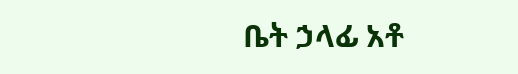ቤት ኃላፊ አቶ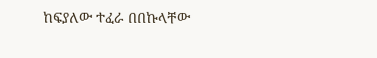ከፍያለው ተፈራ በበኩላቸው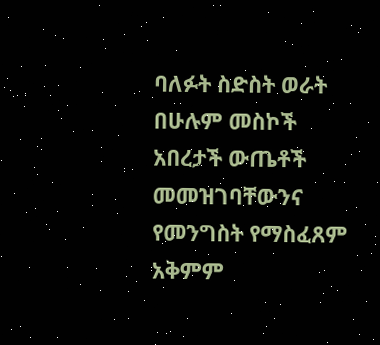ባለፉት ስድስት ወራት በሁሉም መስኮች አበረታች ውጤቶች መመዝገባቸውንና የመንግስት የማስፈጸም አቅምም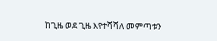ከጊዜ ወደ ጊዜ እየተሻሻለ መምጣቱን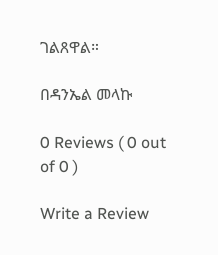ገልጸዋል።

በዳንኤል መላኩ

0 Reviews ( 0 out of 0 )

Write a Review